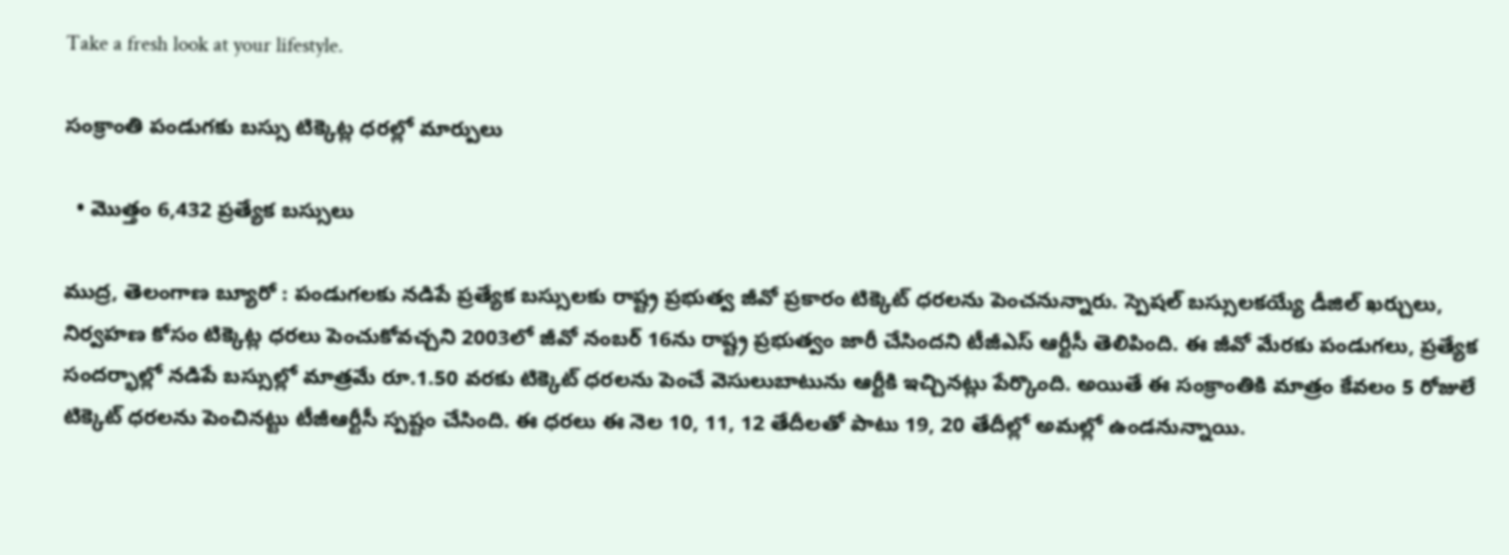Take a fresh look at your lifestyle.

సంక్రాంతి పండుగకు బస్సు టిక్కెట్ల ధరల్లో మార్పులు

  • మొత్తం 6,432 ప్రత్యేక బస్సులు

ముద్ర, తెలంగాణ బ్యూరో : పండుగలకు నడిపే ప్రత్యేక బస్సులకు రాష్ట్ర ప్రభుత్వ జీవో ప్రకారం టిక్కెట్ ధరలను పెంచనున్నారు. స్పెషల్ బస్సులకయ్యే డీజిల్ ఖర్చులు, నిర్వహణ కోసం టిక్కెట్ల ధరలు పెంచుకోవచ్చని 2003లో జీవో నంబర్ 16ను రాష్ట్ర ప్రభుత్వం జారీ చేసిందని టీజీఎస్ ఆర్టీసీ తెలిపింది. ఈ జీవో మేరకు పండుగలు, ప్రత్యేక సందర్భాల్లో నడిపే బస్సుల్లో మాత్రమే రూ.1.50 వరకు టిక్కెట్ ధరలను పెంచే వెసులుబాటును ఆర్టీకి ఇచ్చినట్లు పేర్కొంది. అయితే ఈ సంక్రాంతికి మాత్రం కేవలం 5 రోజులే టిక్కెట్ ధరలను పెంచినట్టు టీజీఆర్టీసీ స్పష్టం చేసింది. ఈ ధరలు ఈ నెల 10, 11, 12 తేదీలతో పాటు 19, 20 తేదీల్లో అమల్లో ఉండనున్నాయి.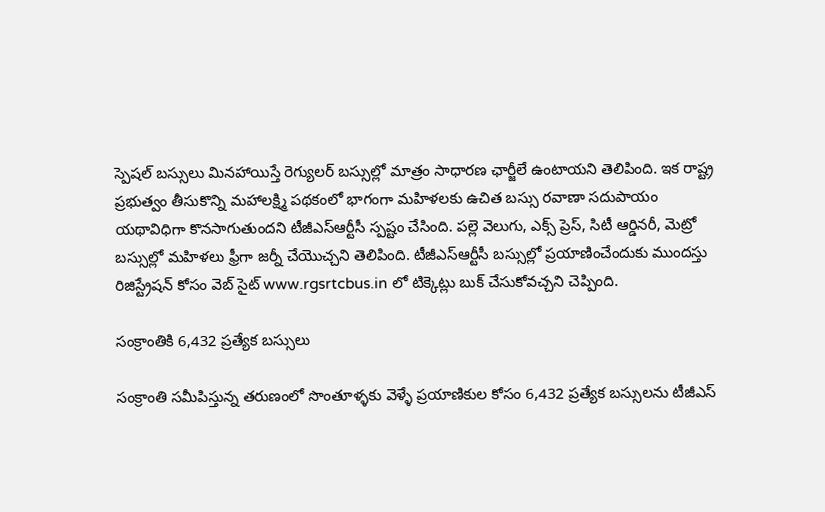స్పెషల్ బస్సులు మినహాయిస్తే రెగ్యులర్ బస్సుల్లో మాత్రం సాధారణ ఛార్జీలే ఉంటాయని తెలిపింది. ఇక రాష్ట్ర ప్రభుత్వం తీసుకొన్ని మహాలక్ష్మి పథకంలో భాగంగా మహిళలకు ఉచిత బస్సు రవాణా సదుపాయం యథావిధిగా కొనసాగుతుందని టీజీఎస్ఆర్టీసీ స్పష్టం చేసింది. పల్లె వెలుగు, ఎక్స్ ప్రెస్, సిటీ ఆర్డినరీ, మెట్రో బస్సుల్లో మహిళలు ఫ్రీగా జర్నీ చేయొచ్చని తెలిపింది. టీజీఎస్ఆర్టీసీ బస్సుల్లో ప్రయాణించేందుకు ముందస్తు రిజిస్ట్రేషన్ కోసం వెబ్ సైట్ www.rgsrtcbus.in లో టిక్కెట్లు బుక్ చేసుకోవచ్చని చెప్పింది.

సంక్రాంతికి 6,432 ప్రత్యేక బస్సులు

సంక్రాంతి సమీపిస్తున్న తరుణంలో సొంతూళ్ళకు వెళ్ళే ప్రయాణికుల కోసం 6,432 ప్రత్యేక బస్సులను టీజీఎస్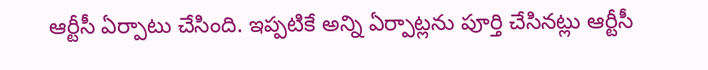ఆర్టీసీ ఏర్పాటు చేసింది. ఇప్పటికే అన్ని ఏర్పాట్లను పూర్తి చేసినట్లు ఆర్టీసీ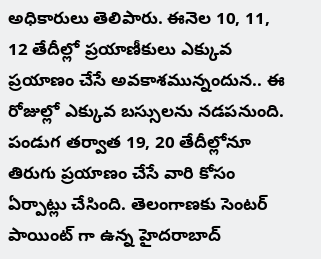అధికారులు తెలిపారు. ఈనెల 10, 11, 12 తేదీల్లో ప్రయాణీకులు ఎక్కువ ప్రయాణం చేసే అవకాశమున్నందున.. ఈ రోజుల్లో ఎక్కువ బస్సులను నడపనుంది. పండుగ తర్వాత 19, 20 తేదీల్లోనూ తిరుగు ప్రయాణం చేసే వారి కోసం ఏర్పాట్లు చేసింది. తెలంగాణకు సెంటర్ పాయింట్ గా ఉన్న హైదరాబాద్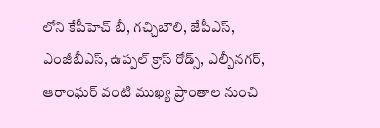లోని కేపీహెచ్ బీ, గచ్చిబౌలి, జేపీఎస్, ఎంజీబీఎస్, ఉప్పల్ క్రాస్ రోడ్స్, ఎల్బీనగర్, ఆరాంఘర్ వంటి ముఖ్య ప్రాంతాల నుంచి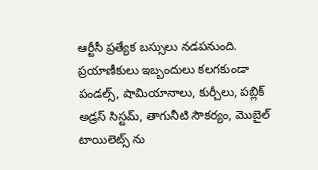ఆర్టీసీ ప్రత్యేక బస్సులు నడపనుంది. ప్రయాణీకులు ఇబ్బందులు కలగకుండా పండల్స్, షామియానాలు, కుర్చీలు, పబ్లిక్ అడ్రస్ సిస్టమ్, తాగునీటి సౌకర్యం, మొబైల్ టాయిలెట్స్ ను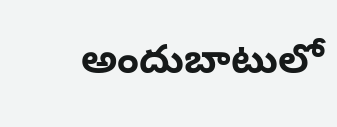అందుబాటులో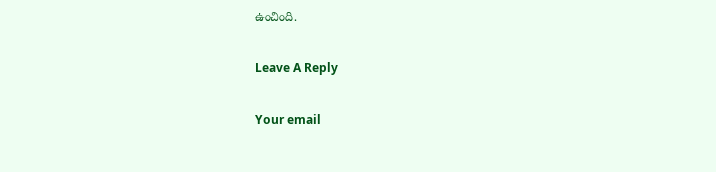ఉంచింది.

Leave A Reply

Your email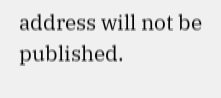address will not be published.